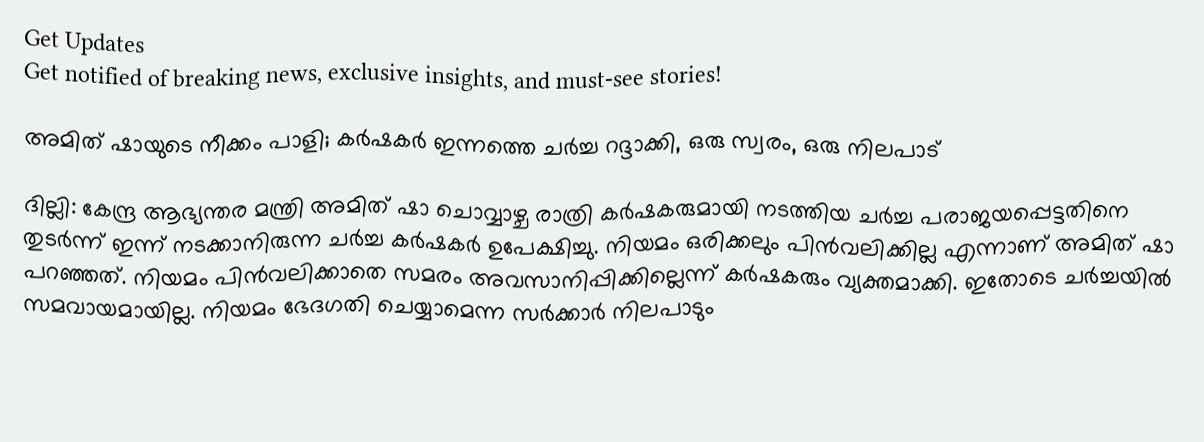Get Updates
Get notified of breaking news, exclusive insights, and must-see stories!

അമിത് ഷായുടെ നീക്കം പാളി; കര്‍ഷകര്‍ ഇന്നത്തെ ചര്‍ച്ച റദ്ദാക്കി, ഒരു സ്വരം, ഒരു നിലപാട്

ദില്ലി: കേന്ദ്ര ആഭ്യന്തര മന്ത്രി അമിത് ഷാ ചൊവ്വാഴ്ച രാത്രി കര്‍ഷകരുമായി നടത്തിയ ചര്‍ച്ച പരാജയപ്പെട്ടതിനെ തുടര്‍ന്ന് ഇന്ന് നടക്കാനിരുന്ന ചര്‍ച്ച കര്‍ഷകര്‍ ഉപേക്ഷിച്ചു. നിയമം ഒരിക്കലും പിന്‍വലിക്കില്ല എന്നാണ് അമിത് ഷാ പറഞ്ഞത്. നിയമം പിന്‍വലിക്കാതെ സമരം അവസാനിപ്പിക്കില്ലെന്ന് കര്‍ഷകരും വ്യക്തമാക്കി. ഇതോടെ ചര്‍ച്ചയില്‍ സമവായമായില്ല. നിയമം ഭേദഗതി ചെയ്യാമെന്ന സര്‍ക്കാര്‍ നിലപാടും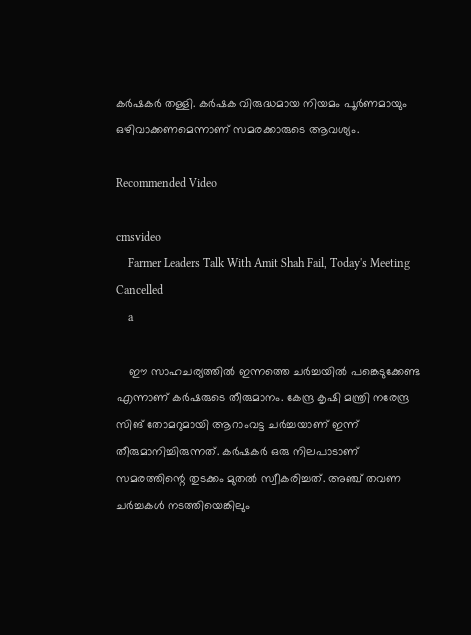കര്‍ഷകര്‍ തള്ളി. കര്‍ഷക വിരുദ്ധമായ നിയമം പൂര്‍ണമായും ഒഴിവാക്കണമെന്നാണ് സമരക്കാരുടെ ആവശ്യം.

Recommended Video

cmsvideo
    Farmer Leaders Talk With Amit Shah Fail, Today's Meeting Cancelled
    a

    ഈ സാഹചര്യത്തില്‍ ഇന്നത്തെ ചര്‍ച്ചയില്‍ പങ്കെടുക്കേണ്ട എന്നാണ് കര്‍ഷരുടെ തീരുമാനം. കേന്ദ്ര കൃഷി മന്ത്രി നരേന്ദ്ര സിങ് തോമറുമായി ആറാംവട്ട ചര്‍ച്ചയാണ് ഇന്ന് തീരുമാനിച്ചിരുന്നത്. കര്‍ഷകര്‍ ഒരു നിലപാടാണ് സമരത്തിന്റെ തുടക്കം മുതല്‍ സ്വീകരിച്ചത്. അഞ്ച് തവണ ചര്‍ച്ചകള്‍ നടത്തിയെങ്കിലും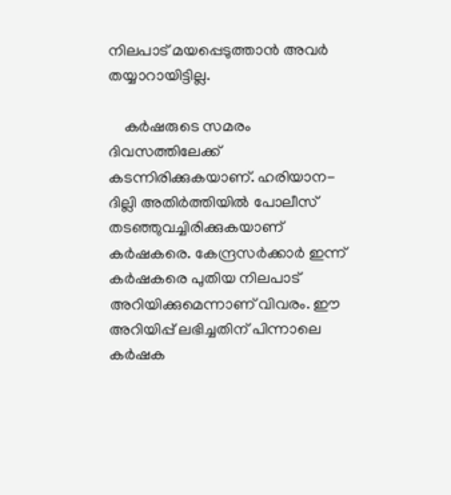നിലപാട് മയപ്പെടുത്താന്‍ അവര്‍ തയ്യാറായിട്ടില്ല.

    കര്‍ഷരുടെ സമരം ദിവസത്തിലേക്ക് കടന്നിരിക്കുകയാണ്. ഹരിയാന-ദില്ലി അതിര്‍ത്തിയില്‍ പോലീസ് തടഞ്ഞുവച്ചിരിക്കുകയാണ് കര്‍ഷകരെ. കേന്ദ്രസര്‍ക്കാര്‍ ഇന്ന് കര്‍ഷകരെ പുതിയ നിലപാട് അറിയിക്കുമെന്നാണ് വിവരം. ഈ അറിയിപ്പ് ലഭിച്ചതിന് പിന്നാലെ കര്‍ഷക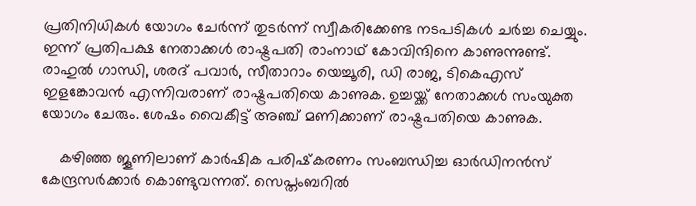പ്രതിനിധികള്‍ യോഗം ചേര്‍ന്ന് തുടര്‍ന്ന് സ്വീകരിക്കേണ്ട നടപടികള്‍ ചര്‍ച്ച ചെയ്യും. ഇന്ന് പ്രതിപക്ഷ നേതാക്കള്‍ രാഷ്ട്രപതി രാംനാഥ് കോവിന്ദിനെ കാണുന്നുണ്ട്. രാഹുല്‍ ഗാന്ധി, ശരദ് പവാര്‍, സീതാറാം യെച്ചൂരി, ഡി രാജ, ടികെഎസ് ഇളങ്കോവന്‍ എന്നിവരാണ് രാഷ്ട്രപതിയെ കാണുക. ഉച്ചയ്ക്ക് നേതാക്കള്‍ സംയുക്ത യോഗം ചേരും. ശേഷം വൈകീട്ട് അഞ്ച് മണിക്കാണ് രാഷ്ട്രപതിയെ കാണുക.

    കഴിഞ്ഞ ജൂണിലാണ് കാര്‍ഷിക പരിഷ്‌കരണം സംബന്ധിച്ച ഓര്‍ഡിനന്‍സ് കേന്ദ്രസര്‍ക്കാര്‍ കൊണ്ടുവന്നത്. സെപ്തംബറില്‍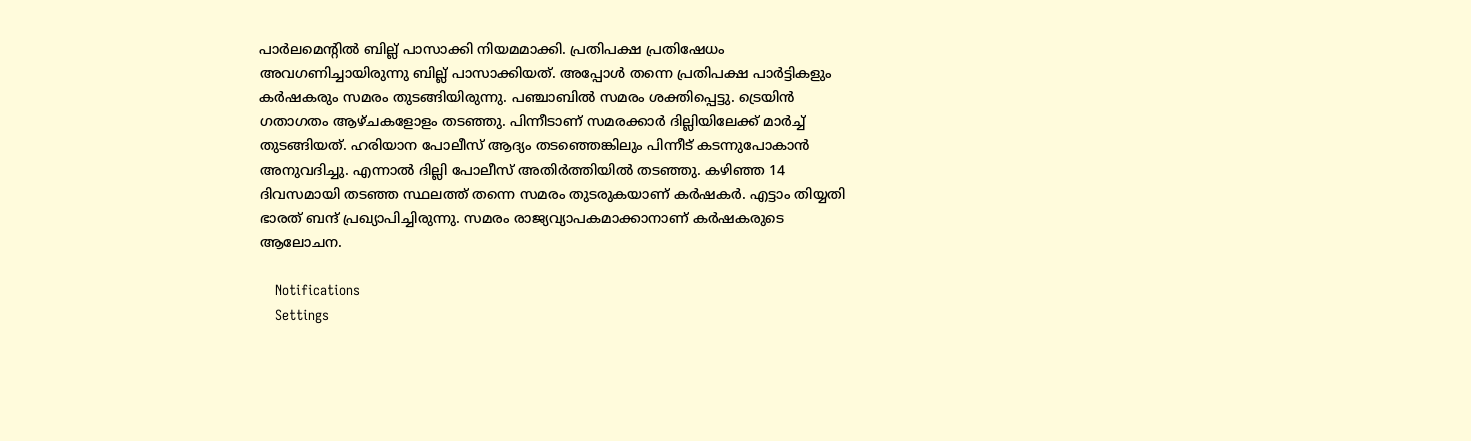പാര്‍ലമെന്റില്‍ ബില്ല് പാസാക്കി നിയമമാക്കി. പ്രതിപക്ഷ പ്രതിഷേധം അവഗണിച്ചായിരുന്നു ബില്ല് പാസാക്കിയത്. അപ്പോള്‍ തന്നെ പ്രതിപക്ഷ പാര്‍ട്ടികളും കര്‍ഷകരും സമരം തുടങ്ങിയിരുന്നു. പഞ്ചാബില്‍ സമരം ശക്തിപ്പെട്ടു. ട്രെയിന്‍ ഗതാഗതം ആഴ്ചകളോളം തടഞ്ഞു. പിന്നീടാണ് സമരക്കാര്‍ ദില്ലിയിലേക്ക് മാര്‍ച്ച് തുടങ്ങിയത്. ഹരിയാന പോലീസ് ആദ്യം തടഞ്ഞെങ്കിലും പിന്നീട് കടന്നുപോകാന്‍ അനുവദിച്ചു. എന്നാല്‍ ദില്ലി പോലീസ് അതിര്‍ത്തിയില്‍ തടഞ്ഞു. കഴിഞ്ഞ 14 ദിവസമായി തടഞ്ഞ സ്ഥലത്ത് തന്നെ സമരം തുടരുകയാണ് കര്‍ഷകര്‍. എട്ടാം തിയ്യതി ഭാരത് ബന്ദ് പ്രഖ്യാപിച്ചിരുന്നു. സമരം രാജ്യവ്യാപകമാക്കാനാണ് കര്‍ഷകരുടെ ആലോചന.

    Notifications
    Settings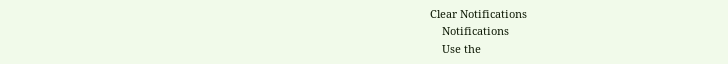Clear Notifications
    Notifications
    Use the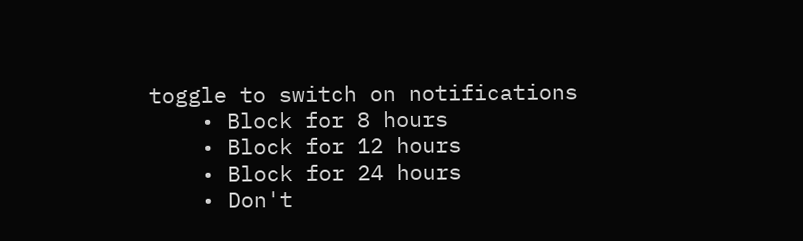toggle to switch on notifications
    • Block for 8 hours
    • Block for 12 hours
    • Block for 24 hours
    • Don't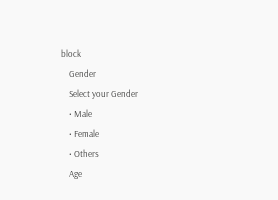block
    Gender
    Select your Gender
    • Male
    • Female
    • Others
    Age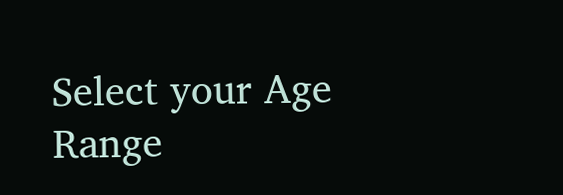Select your Age Range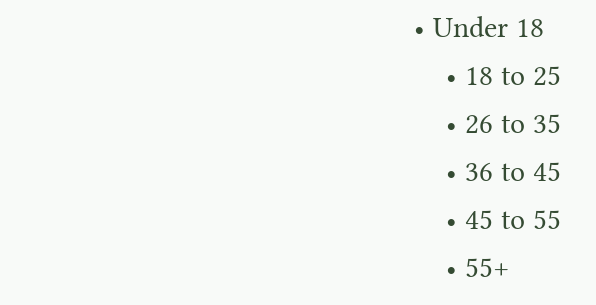• Under 18
    • 18 to 25
    • 26 to 35
    • 36 to 45
    • 45 to 55
    • 55+